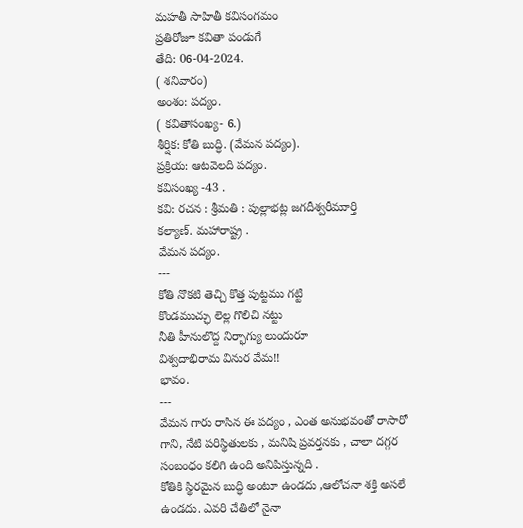మహతీ సాహితీ కవిసంగమం
ప్రతిరోజూ కవితా పండుగే
తేది: 06-04-2024.
( శనివారం)
అంశం: పద్యం.
( కవితాసంఖ్య- 6.)
శీర్షిక: కోతి బుద్ధి. (వేమన పద్యం).
ప్రక్రియ: ఆటవెలది పద్యం.
కవిసంఖ్య -43 .
కవి: రచన : శ్రీమతి : పుల్లాభట్ల జగదీశ్వరీముార్తి
కల్యాణ్. మహారాష్ట్ర .
వేమన పద్యం.
---
కోతి నొకటి తెచ్చి కొత్త పుట్టము గట్టి
కొండముచ్ఛు లెల్ల గొలిచి నట్టు
నీతి హీనులొద్ద నిర్భాగ్యు లుందురూ
విశ్వదాభిరామ వినుర వేమ!!
భావం.
---
వేమన గారు రాసిన ఈ పద్యం , ఎంత అనుభవంతో రాసారో గాని, నేటి పరిస్థితులకు , మనిషి ప్రవర్తనకు , చాలా దగ్గర సంబంధం కలిగి ఉంది అనిపిస్తున్నది .
కోతికి స్థిరమైన బుద్ధి అంటూ ఉండదు ,ఆలోచనా శక్తి అసలే ఉండదు. ఎవరి చేతిలో నైనా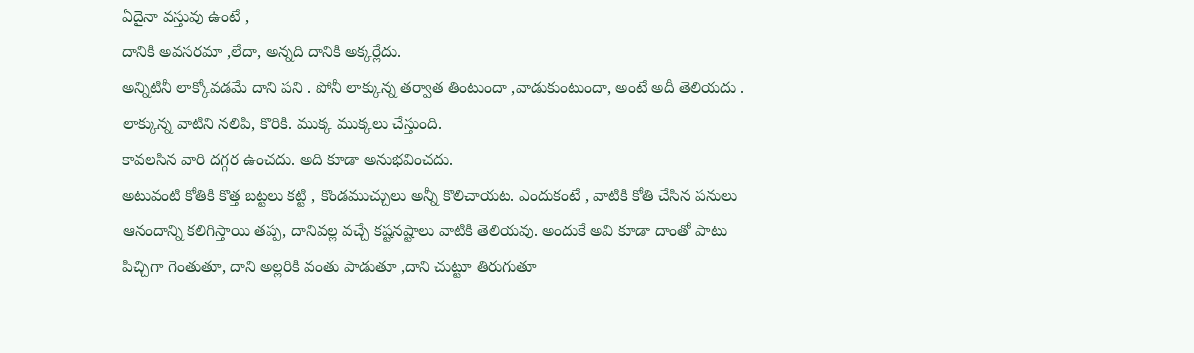ఏదైనా వస్తువు ఉంటే ,
దానికి అవసరమా ,లేదా, అన్నది దానికి అక్కర్లేదు.
అన్నిటినీ లాక్కోవడమే దాని పని . పోనీ లాక్కున్న తర్వాత తింటుందా ,వాడుకుంటుందా, అంటే అదీ తెలియదు .
లాక్కున్న వాటిని నలిపి, కొరికి. ముక్క ముక్కలు చేస్తుంది.
కావలసిన వారి దగ్గర ఉంచదు. అది కూడా అనుభవించదు.
అటువంటి కోతికి కొత్త బట్టలు కట్టి , కొండముచ్చులు అన్నీ కొలిచాయట. ఎందుకంటే , వాటికి కోతి చేసిన పనులు ఆనందాన్ని కలిగిస్తాయి తప్ప, దానివల్ల వచ్చే కష్టనష్టాలు వాటికి తెలియవు. అందుకే అవి కూడా దాంతో పాటు పిచ్చిగా గెంతుతూ, దాని అల్లరికి వంతు పాడుతూ ,దాని చుట్టూ తిరుగుతూ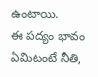ఉంటాయి.
ఈ పద్యం భావం ఏమిటంటే నీతి,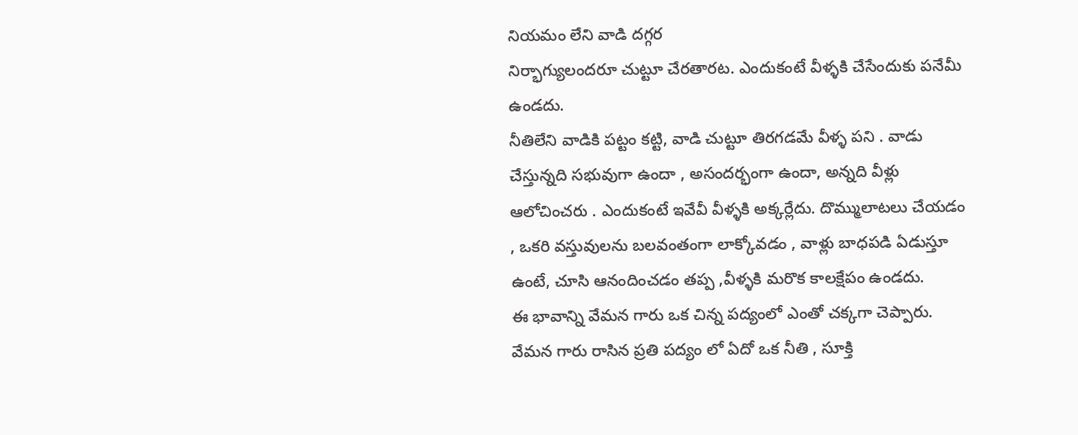నియమం లేని వాడి దగ్గర
నిర్భాగ్యులందరూ చుట్టూ చేరతారట. ఎందుకంటే వీళ్ళకి చేసేందుకు పనేమీ ఉండదు.
నీతిలేని వాడికి పట్టం కట్టి, వాడి చుట్టూ తిరగడమే వీళ్ళ పని . వాడు చేస్తున్నది సభువుగా ఉందా , అసందర్భంగా ఉందా, అన్నది వీళ్లు ఆలోచించరు . ఎందుకంటే ఇవేవీ వీళ్ళకి అక్కర్లేదు. దొమ్ములాటలు చేయడం , ఒకరి వస్తువులను బలవంతంగా లాక్కోవడం , వాళ్లు బాధపడి ఏడుస్తూ ఉంటే, చూసి ఆనందించడం తప్ప ,వీళ్ళకి మరొక కాలక్షేపం ఉండదు.
ఈ భావాన్ని వేమన గారు ఒక చిన్న పద్యంలో ఎంతో చక్కగా చెప్పారు.
వేమన గారు రాసిన ప్రతి పద్యం లో ఏదో ఒక నీతి , సూక్తి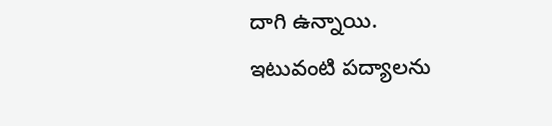దాగి ఉన్నాయి.
ఇటువంటి పద్యాలను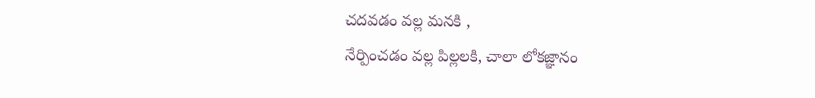చదవడం వల్ల మనకి ,
నేర్పించడం వల్ల పిల్లలకి, చాలా లోకజ్ఞానం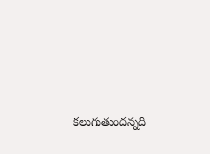కలుగుతుందన్నది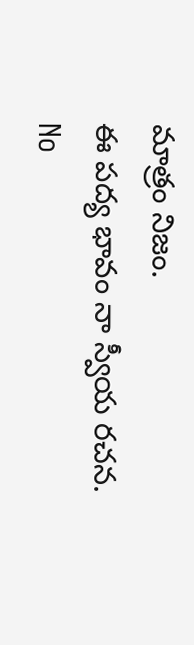మాత్రం నిజం.
ఈ పద్య భావం నా స్వీయ రచన.
No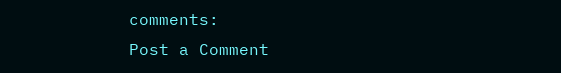comments:
Post a Comment